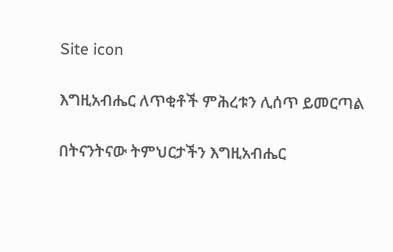Site icon

እግዚአብሔር ለጥቂቶች ምሕረቱን ሊሰጥ ይመርጣል

በትናንትናው ትምህርታችን እግዚአብሔር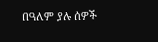በዓለም ያሉ ሰዎች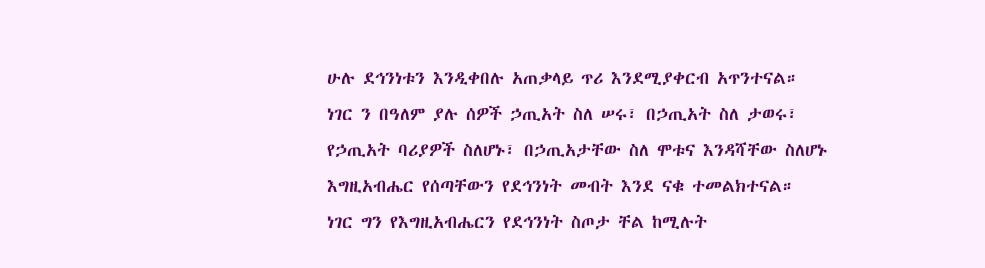ሁሉ ደኅንነቱን እንዲቀበሉ አጠቃላይ ጥሪ እንደሚያቀርብ አጥንተናል። ነገር ን በዓለም ያሉ ሰዎች ኃጢአት ስለ ሠሩ፣ በኃጢአት ስለ ታወሩ፣ የኃጢአት ባሪያዎች ስለሆኑ፣ በኃጢአታቸው ስለ ሞቱና እንዳሻቸው ስለሆኑ እግዚአብሔር የሰጣቸውን የደኅንነት መብት እንደ ናቁ ተመልክተናል። ነገር ግን የእግዚአብሔርን የደኅንነት ስጦታ ቸል ከሚሉት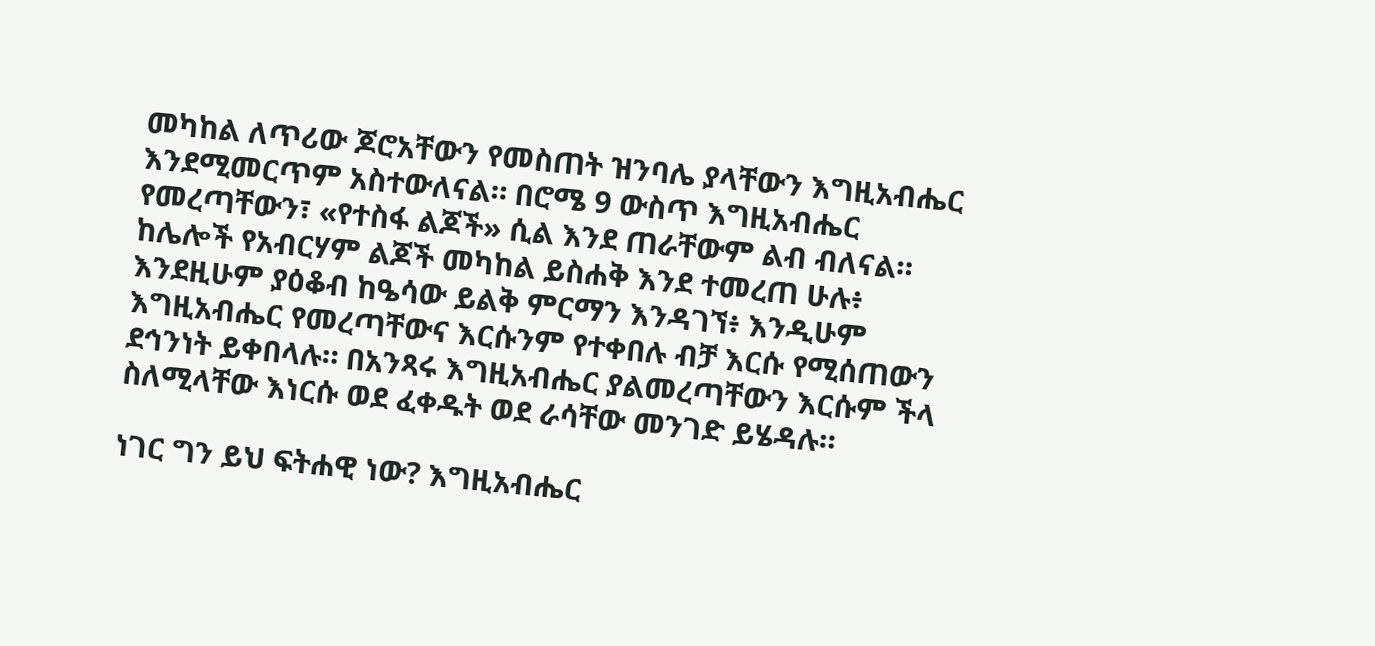መካከል ለጥሪው ጆሮአቸውን የመስጠት ዝንባሌ ያላቸውን እግዚአብሔር እንደሚመርጥም አስተውለናል። በሮሜ 9 ውስጥ እግዚአብሔር የመረጣቸውን፣ «የተስፋ ልጆች» ሲል እንደ ጠራቸውም ልብ ብለናል። ከሌሎች የአብርሃም ልጆች መካከል ይስሐቅ እንደ ተመረጠ ሁሉ፥ እንደዚሁም ያዕቆብ ከዔሳው ይልቅ ምርማን እንዳገኘ፥ እንዲሁም እግዚአብሔር የመረጣቸውና እርሱንም የተቀበሉ ብቻ እርሱ የሚሰጠውን ደኅንነት ይቀበላሉ። በአንጻሩ እግዚአብሔር ያልመረጣቸውን እርሱም ችላ ስለሚላቸው እነርሱ ወደ ፈቀዱት ወደ ራሳቸው መንገድ ይሄዳሉ።

ነገር ግን ይህ ፍትሐዊ ነው? እግዚአብሔር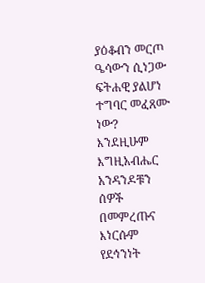ያዕቆብን መርጦ ዔሳውን ሲነጋው ፍትሐዊ ያልሆነ ተግባር መፈጸሙ ነው? እንደዚሁም እግዚአብሔር አንዳንዶቹን ሰዎች በመምረጡና እነርሱም የደኅንነት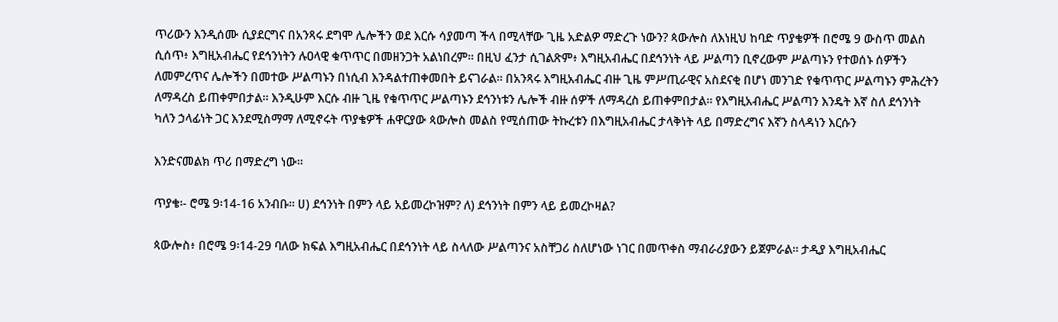ጥሪውን እንዲሰሙ ሲያደርግና በአንጻሩ ደግሞ ሌሎችን ወደ እርሱ ሳያመጣ ችላ በሚላቸው ጊዜ አድልዎ ማድረጉ ነውን? ጳውሎስ ለእነዚህ ከባድ ጥያቄዎች በሮሜ 9 ውስጥ መልስ ሲሰጥ፥ እግዚአብሔር የደኅንነትን ሉዐላዊ ቁጥጥር በመዘንጋት አልነበረም። በዚህ ፈንታ ሲገልጽም፥ እግዚአብሔር በደኅንነት ላይ ሥልጣን ቢኖረውም ሥልጣኑን የተወሰኑ ሰዎችን ለመምረጥና ሌሎችን በመተው ሥልጣኑን በነሲብ እንዳልተጠቀመበት ይናገራል። በአንጻሩ እግዚአብሔር ብዙ ጊዜ ምሥጢራዊና አስደናቂ በሆነ መንገድ የቁጥጥር ሥልጣኑን ምሕረትን ለማዳረስ ይጠቀምበታል። እንዲሁም እርሱ ብዙ ጊዜ የቁጥጥር ሥልጣኑን ደኅንነቱን ሌሎች ብዙ ሰዎች ለማዳረስ ይጠቀምበታል። የእግዚአብሔር ሥልጣን እንዴት እኛ ስለ ደኅንነት ካለን ኃላፊነት ጋር እንደሚስማማ ለሚኖሩት ጥያቄዎች ሐዋርያው ጳውሎስ መልስ የሚሰጠው ትኩረቱን በእግዚአብሔር ታላቅነት ላይ በማድረግና እኛን ስላዳነን እርሱን

እንድናመልክ ጥሪ በማድረግ ነው።

ጥያቄ፡- ሮሜ 9፡14-16 አንብቡ፡፡ ሀ) ደኅንነት በምን ላይ አይመረኮዝም? ለ) ደኅንነት በምን ላይ ይመረኮዛል?

ጳውሎስ፥ በሮሜ 9፡14-29 ባለው ክፍል እግዚአብሔር በደኅንነት ላይ ስላለው ሥልጣንና አስቸጋሪ ስለሆነው ነገር በመጥቀስ ማብራሪያውን ይጀምራል። ታዲያ እግዚአብሔር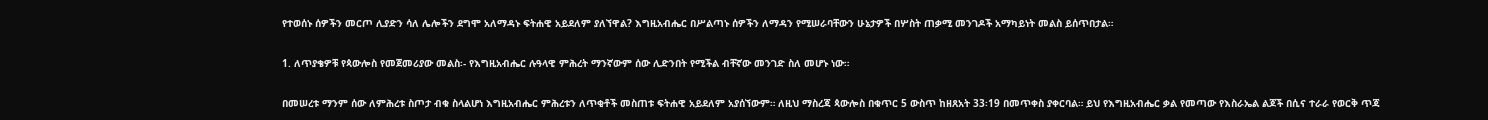የተወሰኑ ሰዎችን መርጦ ሊያድን ሳለ ሌሎችን ደግሞ አለማዳኑ ፍትሐዊ አይደለም ያለኘዋል? እግዚአብሔር በሥልጣኑ ሰዎችን ለማዳን የሚሠራባቸውን ሁኔታዎች በሦስት ጠቃሚ መንገዶች አማካይነት መልስ ይሰጥበታል።

1. ለጥያቄዎቹ የጳውሎስ የመጀመሪያው መልስ፡- የእግዚአብሔር ሉዓላዊ ምሕረት ማንኛውም ሰው ሊድንበት የሚችል ብቸኛው መንገድ ስለ መሆኑ ነው።

በመሠረቱ ማንም ሰው ለምሕረቱ ስጦታ ብቁ ስላልሆነ እግዚአብሔር ምሕረቱን ለጥቂቶች መስጠቱ ፍትሐዊ አይደለም አያሰኘውም። ለዚህ ማስረጃ ጳውሎስ በቁጥር 5 ውስጥ ከዘጸአት 33፡19 በመጥቀስ ያቀርባል። ይህ የእግዚአብሔር ቃል የመጣው የእስራኤል ልጆች በሲና ተራራ የወርቅ ጥጃ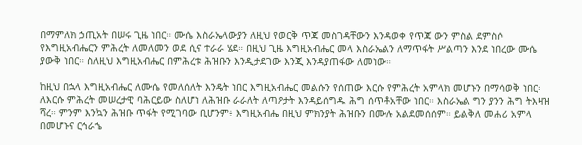በማምለክ ኃጢአት በሠሩ ጊዜ ነበር። ሙሴ እስራኤላውያን ለዚህ የወርቅ ጥጃ መስገዳቸውን እንዳወቀ የጥጃ ውን ምስል ደምስሶ የእግዚአብሔርን ምሕረት ለመለመን ወደ ሲና ተራራ ሄደ። በዚህ ጊዜ እግዚአብሔር መላ እስራኤልን ለማጥፋት ሥልጣን እንደ ነበረው ሙሴ ያውቅ ነበር። ስለዚህ እግዚአብሔር በምሕረቱ ሕዝቡን እንዲታደገው እንጂ እንዳያጠፋው ለመነው።

ከዚህ በኋላ እግዚአብሔር ለሙሴ የመለሰለት እንዴት ነበር እግዚአብሔር መልሱን የሰጠው እርሱ የምሕረት አምላክ መሆኑን በማሳወቅ ነበር፡ ለእርሱ ምሕረት መሠረታዊ ባሕርይው ስለሆነ ለሕዝቡ ራራለት ለጣዖታት እንዳይሰግዱ ሕግ ሰጥቶአቸው ነበር። እስራኤል ግን ያንን ሕግ ትእዛዝ ሻረ። ምንም እንኳን ሕዝቡ ጥፋት የሚገባው ቢሆንም፥ እግዚአብሔ በዚህ ምክንያት ሕዝቡን በሙሉ አልደመሰሰም። ይልቅለ መሐሪ አምላ በመሆኑና ርኅራኄ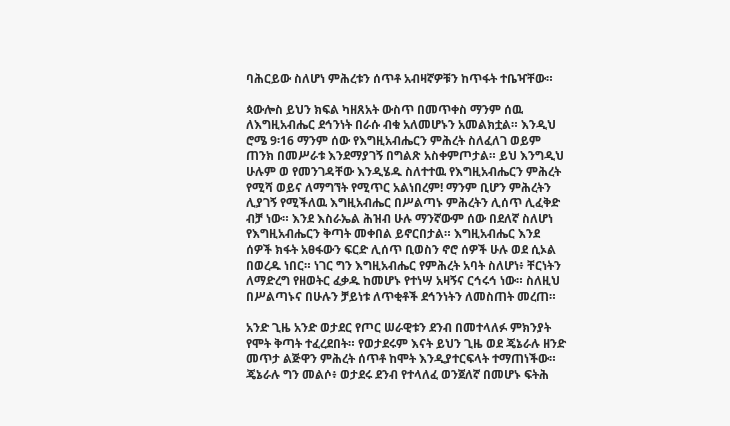ባሕርይው ስለሆነ ምሕረቱን ሰጥቶ አብዛኛዎቹን ከጥፋት ተቤዣቸው።

ጳውሎስ ይህን ክፍል ካዘጸአት ውስጥ በመጥቀስ ማንም ሰዉ ለእግዚአብሔር ደኅንነት በራሱ ብቁ አለመሆኑን አመልክቷል። እንዲህ ሮሜ 9፡16 ማንም ሰው የእግዚአብሔርን ምሕረት ስለፈለገ ወይም ጠንክ በመሥራቱ እንደማያገኝ በግልጽ አስቀምጦታል። ይህ እንግዲህ ሁሉም ወ የመንገዳቸው እንዲሄዱ ስለተተዉ የእግዚአብሔርን ምሕረት የሚሻ ወይና ለማግኘት የሚጥር አልነበረም! ማንም ቢሆን ምሕረትን ሊያገኝ የሚችለዉ እግዚአብሔር በሥልጣኑ ምሕረትን ሊሰጥ ሊፈቅድ ብቻ ነው። እንደ እስራኤል ሕዝብ ሁሉ ማንኛውም ሰው በደለኛ ስለሆነ የእግዚአብሔርን ቅጣት መቀበል ይኖርበታል። እግዚአብሔር እንደ ሰዎች ክፋት አፀፋውን ፍርድ ሊሰጥ ቢወስን ኖሮ ሰዎች ሁሉ ወደ ሲኦል በወረዱ ነበር። ነገር ግን እግዚአብሔር የምሕረት አባት ስለሆነ፥ ቸርነትን ለማድረግ የዘወትር ፈቃዱ ከመሆኑ የተነሣ አዛኝና ርኅሩኅ ነው። ስለዚህ በሥልጣኑና በሁሉን ቻይነቱ ለጥቂቶች ደኅንነትን ለመስጠት መረጠ።

አንድ ጊዜ አንድ ወታደር የጦር ሠራዊቱን ደንብ በመተላለፉ ምክንያት የሞት ቅጣት ተፈረደበት። የወታደሩም እናት ይህን ጊዜ ወደ ጄኔራሉ ዘንድ መጥታ ልጅዋን ምሕረት ሰጥቶ ከሞት እንዲያተርፍላት ተማጠነችው። ጄኔራሉ ግን መልሶ፥ ወታደሩ ደንብ የተላለፈ ወንጀለኛ በመሆኑ ፍትሕ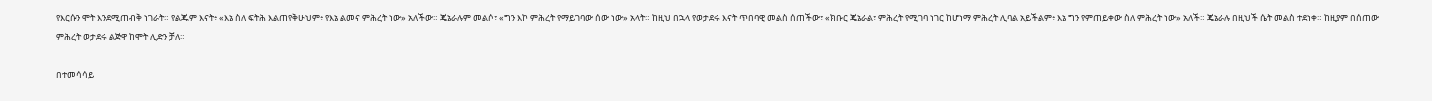የእርሱን ሞት እንደሚጠብቅ ነገራት። የልጁም እናት፥ «እኔ ስለ ፍትሕ እልጠየቅሁህም፥ የእኔ ልመና ምሕረት ነው» አለችው። ጄኔራሉም መልሶ፣ «ግን እኮ ምሕረት የማይገባው ሰው ነው» አላት። ከዚህ በኋላ የወታደሩ እናት ጥበባዊ መልስ ሰጠችው፣ «ክቡር ጄኔራል፣ ምሕረት የሚገባ ነገር ከሆነማ ምሕረት ሊባል አይችልም፥ እኔ ግን የምጠይቀው ስለ ምሕረት ነው» አለች። ጄኔራሉ በዚህች ሴት መልስ ተደነቀ። ከዚያም በሰጠው ምሕረት ወታደሩ ልጅዋ ከሞት ሊድን ቻለ።

በተመሳሳይ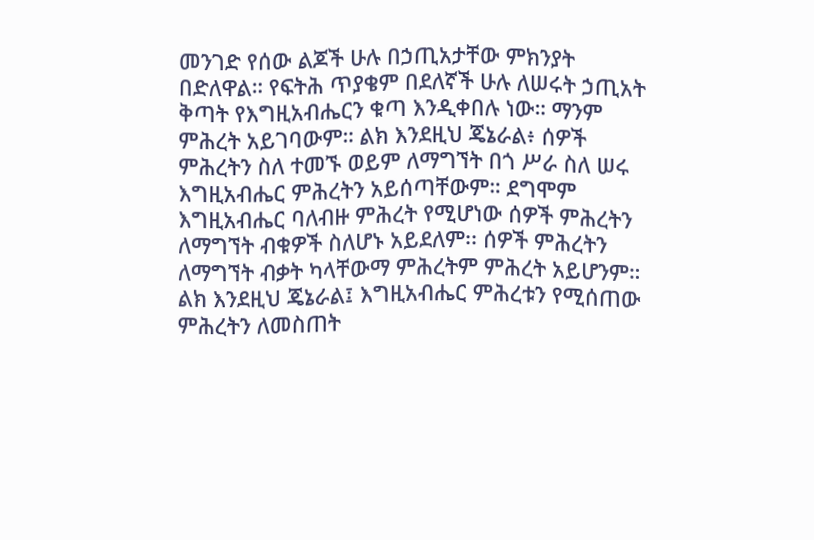መንገድ የሰው ልጆች ሁሉ በኃጢአታቸው ምክንያት በድለዋል። የፍትሕ ጥያቄም በደለኛች ሁሉ ለሠሩት ኃጢአት ቅጣት የእግዚአብሔርን ቁጣ እንዲቀበሉ ነው። ማንም ምሕረት አይገባውም። ልክ እንደዚህ ጄኔራል፥ ሰዎች ምሕረትን ስለ ተመኙ ወይም ለማግኘት በጎ ሥራ ስለ ሠሩ እግዚአብሔር ምሕረትን አይሰጣቸውም። ደግሞም እግዚአብሔር ባለብዙ ምሕረት የሚሆነው ሰዎች ምሕረትን ለማግኘት ብቁዎች ስለሆኑ አይደለም፡፡ ሰዎች ምሕረትን ለማግኘት ብቃት ካላቸውማ ምሕረትም ምሕረት አይሆንም። ልክ እንደዚህ ጄኔራል፤ እግዚአብሔር ምሕረቱን የሚሰጠው ምሕረትን ለመስጠት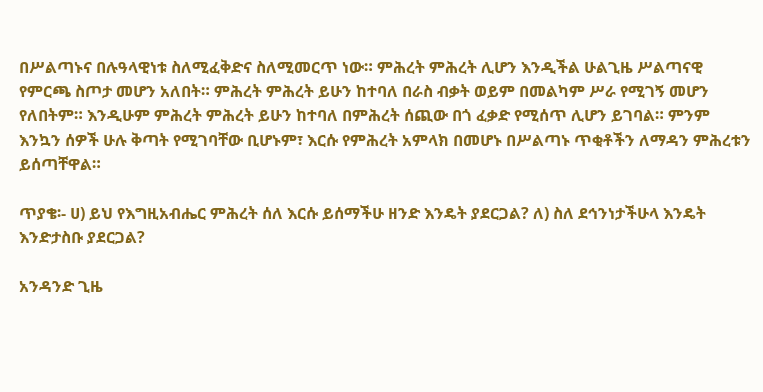በሥልጣኑና በሉዓላዊነቱ ስለሚፈቅድና ስለሚመርጥ ነው። ምሕረት ምሕረት ሊሆን እንዲችል ሁልጊዜ ሥልጣናዊ የምርጫ ስጦታ መሆን አለበት። ምሕረት ምሕረት ይሁን ከተባለ በራስ ብቃት ወይም በመልካም ሥራ የሚገኝ መሆን የለበትም። እንዲሁም ምሕረት ምሕረት ይሁን ከተባለ በምሕረት ሰጪው በጎ ፈቃድ የሚሰጥ ሊሆን ይገባል። ምንም እንኳን ሰዎች ሁሉ ቅጣት የሚገባቸው ቢሆኑም፣ እርሱ የምሕረት አምላክ በመሆኑ በሥልጣኑ ጥቂቶችን ለማዳን ምሕረቱን ይሰጣቸዋል።

ጥያቄ፡- ሀ) ይህ የእግዚአብሔር ምሕረት ሰለ እርሱ ይሰማችሁ ዘንድ እንዴት ያደርጋል? ለ) ስለ ደኅንነታችሁላ እንዴት እንድታስቡ ያደርጋል?

አንዳንድ ጊዜ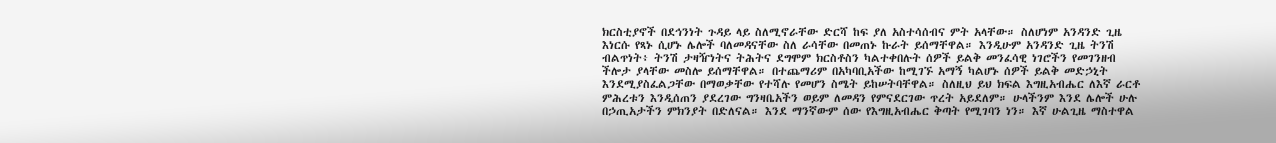ክርስቲያኖች በደኅንነት ጉዳይ ላይ ስለሚኖራቸው ድርሻ ከፍ ያለ አስተሳሰብና ምት አላቸው። ስለሆነም አንዳንድ ጊዜ እነርሱ የጻኑ ሲሆኑ ሌሎች ባለመዳናቸው ስለ ራሳቸው በመጠኑ ኩራት ይሰማቸዋል። እንዲሁም አንዳንድ ጊዜ ትንሽ ብልጥነት፥ ትንሽ ታዛዥነትና ትሕትና ደግሞም ክርስቶስን ካልተቀበሉት ሰዎች ይልቅ መንፈሳዊ ነገሮችን የመገንዘብ ችሎታ ያላቸው መስሎ ይሰማቸዋል። በተጨማሪም በአካባቢአችው ከሚገኙ አማኝ ካልሆኑ ሰዎች ይልቅ መድኃኒት እንደሚያስፈልጋቸው በማወቃቸው የተሻሉ የመሆን ስሜት ይከሠትባቸዋል። ስለዚህ ይህ ክፍል እግዚአብሔር ለእኛ ራርቶ ምሕረቱን እንዲሰጠን ያደረገው ግንዛቤአችን ወይም ለመዳን የምናደርገው ጥረት አይደለም። ሁላችንም እንደ ሌሎች ሁሉ በኃጢአታችን ምክንያት በድለናል። እንደ ማንኛውም ሰው የእግዚአብሔር ቅጣት የሚገባን ነን። እኛ ሁልጊዜ ማስተዋል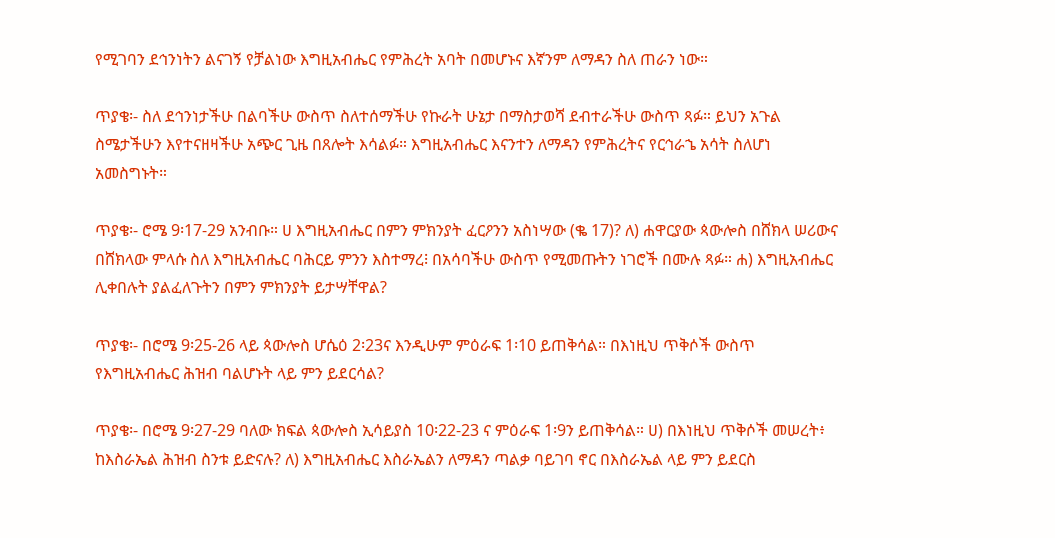የሚገባን ደኅንነትን ልናገኝ የቻልነው እግዚአብሔር የምሕረት አባት በመሆኑና እኛንም ለማዳን ስለ ጠራን ነው።

ጥያቄ፡- ስለ ደኅንነታችሁ በልባችሁ ውስጥ ስለተሰማችሁ የኩራት ሁኔታ በማስታወሻ ደብተራችሁ ውስጥ ጻፉ። ይህን አጉል ስሜታችሁን እየተናዘዛችሁ አጭር ጊዜ በጸሎት እሳልፉ። እግዚአብሔር እናንተን ለማዳን የምሕረትና የርኅራኄ አሳት ስለሆነ አመስግኑት።

ጥያቄ፡- ሮሜ 9፡17-29 አንብቡ። ሀ እግዚአብሔር በምን ምክንያት ፈርዖንን አስነሣው (ቈ 17)? ለ) ሐዋርያው ጳውሎስ በሸክላ ሠሪውና በሸክላው ምላሱ ስለ እግዚአብሔር ባሕርይ ምንን እስተማረ፧ በአሳባችሁ ውስጥ የሚመጡትን ነገሮች በሙሉ ጻፉ። ሐ) እግዚአብሔር ሊቀበሉት ያልፈለጉትን በምን ምክንያት ይታሣቸዋል?

ጥያቄ፡- በሮሜ 9፡25-26 ላይ ጳውሎስ ሆሴዕ 2፡23ና እንዲሁም ምዕራፍ 1፡10 ይጠቅሳል። በእነዚህ ጥቅሶች ውስጥ የእግዚአብሔር ሕዝብ ባልሆኑት ላይ ምን ይደርሳል?

ጥያቄ፡- በሮሜ 9፡27-29 ባለው ክፍል ጳውሎስ ኢሳይያስ 10፡22-23 ና ምዕራፍ 1፡9ን ይጠቅሳል። ሀ) በእነዚህ ጥቅሶች መሠረት፥ ከእስራኤል ሕዝብ ስንቱ ይድናሉ? ለ) እግዚአብሔር እስራኤልን ለማዳን ጣልቃ ባይገባ ኖር በእስራኤል ላይ ምን ይደርስ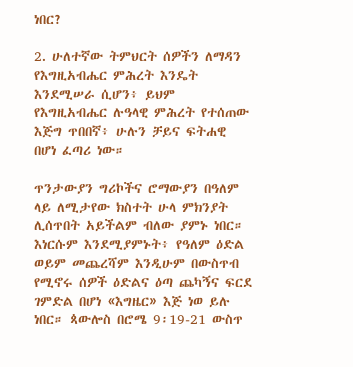ነበር?

2. ሁለተኛው ትምህርት ሰዎችን ለማዳን የእግዚአብሔር ምሕረት እንዴት እንደሚሠራ ሲሆን፥ ይህም የእግዚአብሔር ሉዓላዊ ምሕረት የተሰጠው እጅግ ጥበበኛ፥ ሁሉን ቻይና ፍትሐዊ በሆነ ፈጣሪ ነው።

ጥንታውያን ግሪኮችና ሮማውያን በዓለም ላይ ለሚታየው ክስተት ሁላ ምክንያት ሊሰጥበት አይችልም ብለው ያምኑ ነበር። እነርሱም እንደሚያምኑት፥ የዓለም ዕድል ወይም መጨረሻም እንዲሁም በውስጥብ የሚኖሩ ሰዎች ዕድልና ዕጣ ጨካኝና ፍርደ ገምድል በሆነ «እግዜር» እጅ ነወ ይሉ ነበር። ጳውሎስ በሮሜ 9፡19-21 ውስጥ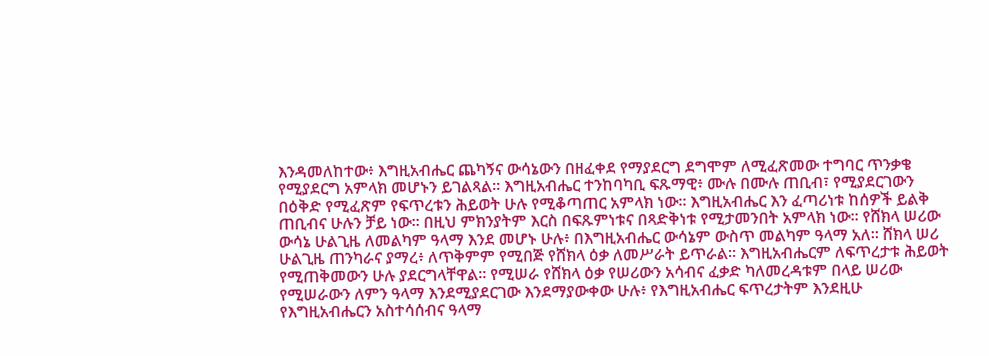እንዳመለከተው፥ እግዚአብሔር ጨካኝና ውሳኔውን በዘፈቀደ የማያደርግ ደግሞም ለሚፈጽመው ተግባር ጥንቃቄ የሚያደርግ አምላክ መሆኑን ይገልጻል። እግዚአብሔር ተንከባካቢ ፍጹማዊ፥ ሙሉ በሙሉ ጠቢብ፣ የሚያደርገውን በዕቅድ የሚፈጽም የፍጥረቱን ሕይወት ሁሉ የሚቆጣጠር አምላክ ነው። እግዚአብሔር እን ፈጣሪነቱ ከሰዎች ይልቅ ጠቢብና ሁሉን ቻይ ነው። በዚህ ምክንያትም እርስ በፍጹምነቱና በጻድቅነቱ የሚታመንበት አምላክ ነው። የሸክላ ሠሪው ውሳኔ ሁልጊዜ ለመልካም ዓላማ እንደ መሆኑ ሁሉ፥ በእግዚአብሔር ውሳኔም ውስጥ መልካም ዓላማ አለ። ሸክላ ሠሪ ሁልጊዜ ጠንካራና ያማረ፥ ለጥቅምም የሚበጅ የሸክላ ዕቃ ለመሥራት ይጥራል። እግዚአብሔርም ለፍጥረታቱ ሕይወት የሚጠቅመውን ሁሉ ያደርግላቸዋል። የሚሠራ የሸክላ ዕቃ የሠሪውን አሳብና ፈቃድ ካለመረዳቱም በላይ ሠሪው የሚሠራውን ለምን ዓላማ እንደሚያደርገው እንደማያውቀው ሁሉ፥ የእግዚአብሔር ፍጥረታትም እንደዚሁ የእግዚአብሔርን አስተሳሰብና ዓላማ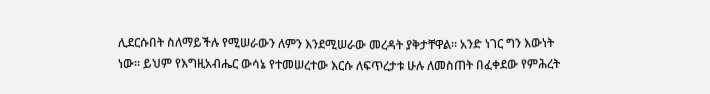ሊደርሱበት ስለማይችሉ የሚሠራውን ለምን እንደሚሠራው መረዳት ያቅታቸዋል። አንድ ነገር ግን እውነት ነው። ይህም የእግዚአብሔር ውሳኔ የተመሠረተው እርሱ ለፍጥረታቱ ሁሉ ለመስጠት በፈቀደው የምሕረት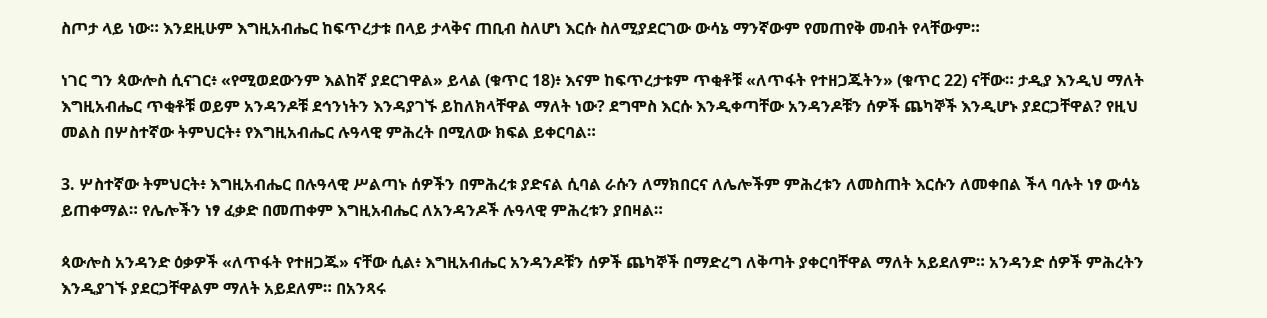ስጦታ ላይ ነው። እንደዚሁም እግዚአብሔር ከፍጥረታቱ በላይ ታላቅና ጠቢብ ስለሆነ እርሱ ስለሚያደርገው ውሳኔ ማንኛውም የመጠየቅ መብት የላቸውም።

ነገር ግን ጳውሎስ ሲናገር፥ «የሚወደውንም እልከኛ ያደርገዋል» ይላል (ቁጥር 18)፥ እናም ከፍጥረታቱም ጥቂቶቹ «ለጥፋት የተዘጋጁትን» (ቁጥር 22) ናቸው። ታዲያ እንዲህ ማለት እግዚአብሔር ጥቂቶቹ ወይም አንዳንዶቹ ደኅንነትን እንዳያገኙ ይከለክላቸዋል ማለት ነው? ደግሞስ እርሱ እንዲቀጣቸው አንዳንዶቹን ሰዎች ጨካኞች እንዲሆኑ ያደርጋቸዋል? የዚህ መልስ በሦስተኛው ትምህርት፥ የእግዚአብሔር ሉዓላዊ ምሕረት በሚለው ክፍል ይቀርባል።

3. ሦስተኛው ትምህርት፥ እግዚአብሔር በሉዓላዊ ሥልጣኑ ሰዎችን በምሕረቱ ያድናል ሲባል ራሱን ለማክበርና ለሌሎችም ምሕረቱን ለመስጠት እርሱን ለመቀበል ችላ ባሉት ነፃ ውሳኔ ይጠቀማል። የሌሎችን ነፃ ፈቃድ በመጠቀም እግዚአብሔር ለአንዳንዶች ሉዓላዊ ምሕረቱን ያበዛል።

ጳውሎስ አንዳንድ ዕቃዎች «ለጥፋት የተዘጋጁ» ናቸው ሲል፥ እግዚአብሔር አንዳንዶቹን ሰዎች ጨካኞች በማድረግ ለቅጣት ያቀርባቸዋል ማለት አይደለም። አንዳንድ ሰዎች ምሕረትን እንዲያገኙ ያደርጋቸዋልም ማለት አይደለም። በአንጻሩ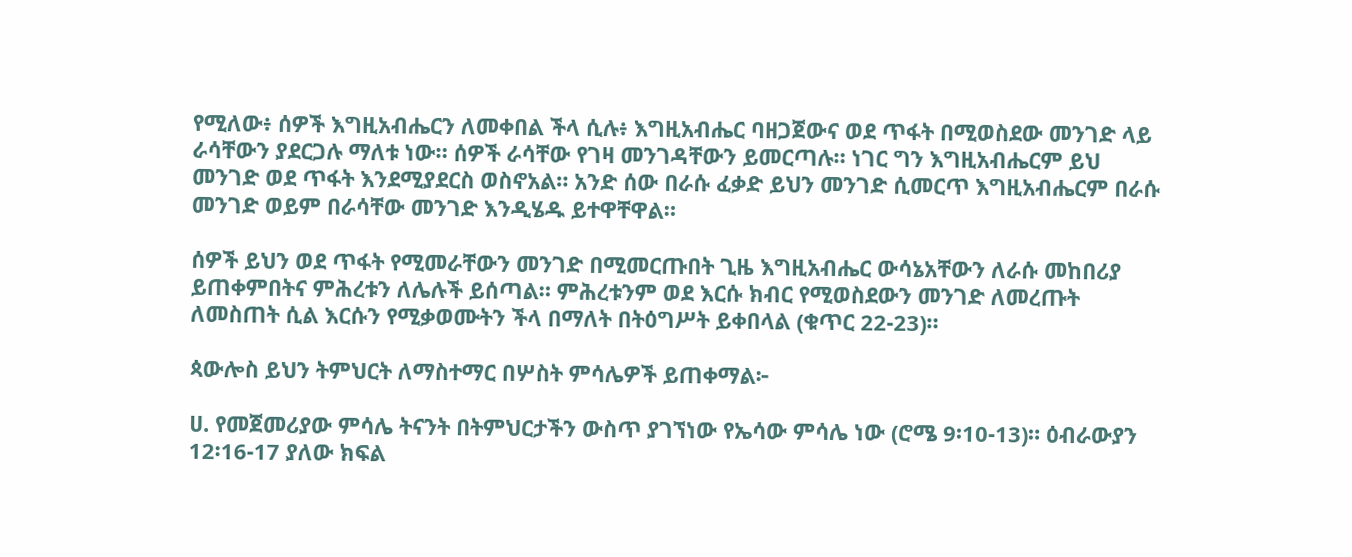የሚለው፥ ሰዎች እግዚአብሔርን ለመቀበል ችላ ሲሉ፥ እግዚአብሔር ባዘጋጀውና ወደ ጥፋት በሚወስደው መንገድ ላይ ራሳቸውን ያደርጋሉ ማለቱ ነው። ሰዎች ራሳቸው የገዛ መንገዳቸውን ይመርጣሉ። ነገር ግን እግዚአብሔርም ይህ መንገድ ወደ ጥፋት እንደሚያደርስ ወስኖአል። አንድ ሰው በራሱ ፈቃድ ይህን መንገድ ሲመርጥ እግዚአብሔርም በራሱ መንገድ ወይም በራሳቸው መንገድ እንዲሄዱ ይተዋቸዋል።

ሰዎች ይህን ወደ ጥፋት የሚመራቸውን መንገድ በሚመርጡበት ጊዜ እግዚአብሔር ውሳኔአቸውን ለራሱ መከበሪያ ይጠቀምበትና ምሕረቱን ለሌሉች ይሰጣል። ምሕረቱንም ወደ እርሱ ክብር የሚወስደውን መንገድ ለመረጡት ለመስጠት ሲል እርሱን የሚቃወሙትን ችላ በማለት በትዕግሥት ይቀበላል (ቁጥር 22-23)።

ጳውሎስ ይህን ትምህርት ለማስተማር በሦስት ምሳሌዎች ይጠቀማል፦

ሀ. የመጀመሪያው ምሳሌ ትናንት በትምህርታችን ውስጥ ያገኘነው የኤሳው ምሳሌ ነው (ሮሜ 9፡10-13)። ዕብራውያን 12፡16-17 ያለው ክፍል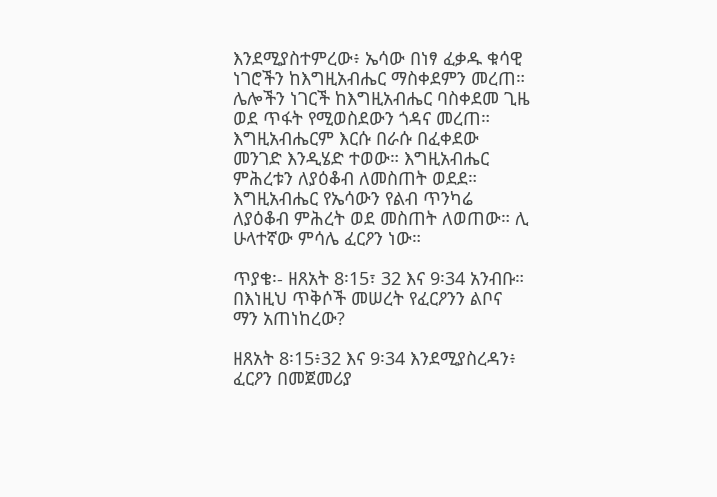እንደሚያስተምረው፥ ኤሳው በነፃ ፈቃዱ ቁሳዊ ነገሮችን ከእግዚአብሔር ማስቀደምን መረጠ። ሌሎችን ነገርች ከእግዚአብሔር ባስቀደመ ጊዜ ወደ ጥፋት የሚወስደውን ጎዳና መረጠ። እግዚአብሔርም እርሱ በራሱ በፈቀደው መንገድ እንዲሄድ ተወው። እግዚአብሔር ምሕረቱን ለያዕቆብ ለመስጠት ወደደ። እግዚአብሔር የኤሳውን የልብ ጥንካሬ ለያዕቆብ ምሕረት ወደ መስጠት ለወጠው። ሊ ሁላተኛው ምሳሌ ፈርዖን ነው።

ጥያቄ፡- ዘጸአት 8፡15፣ 32 እና 9፡34 አንብቡ። በእነዚህ ጥቅሶች መሠረት የፈርዖንን ልቦና ማን አጠነከረው?

ዘጸአት 8፡15፥32 እና 9፡34 እንደሚያስረዳን፥ ፈርዖን በመጀመሪያ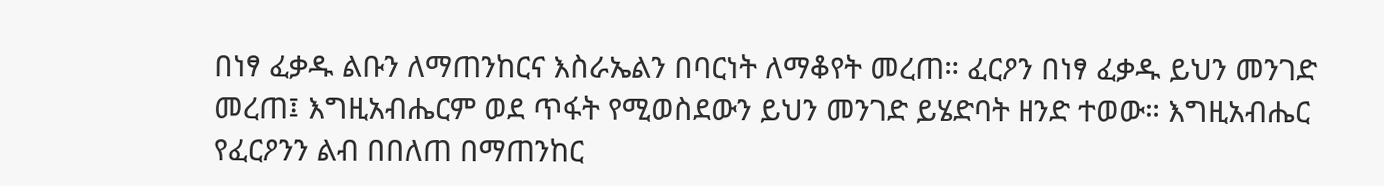በነፃ ፈቃዱ ልቡን ለማጠንከርና እስራኤልን በባርነት ለማቆየት መረጠ። ፈርዖን በነፃ ፈቃዱ ይህን መንገድ መረጠ፤ እግዚአብሔርም ወደ ጥፋት የሚወስደውን ይህን መንገድ ይሄድባት ዘንድ ተወው። እግዚአብሔር የፈርዖንን ልብ በበለጠ በማጠንከር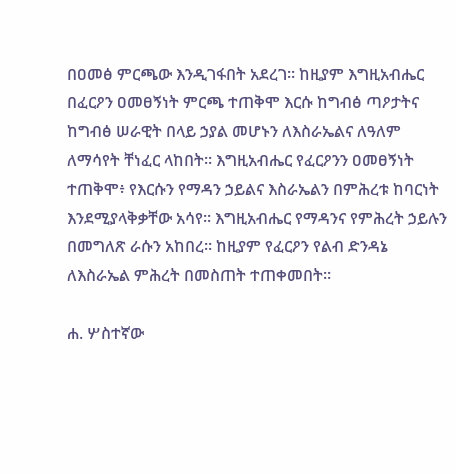በዐመፅ ምርጫው እንዲገፋበት አደረገ። ከዚያም እግዚአብሔር በፈርዖን ዐመፀኝነት ምርጫ ተጠቅሞ እርሱ ከግብፅ ጣዖታትና ከግብፅ ሠራዊት በላይ ኃያል መሆኑን ለእስራኤልና ለዓለም ለማሳየት ቸነፈር ላከበት። እግዚአብሔር የፈርዖንን ዐመፀኝነት ተጠቅሞ፥ የእርሱን የማዳን ኃይልና እስራኤልን በምሕረቱ ከባርነት እንደሚያላቅቃቸው አሳየ። እግዚአብሔር የማዳንና የምሕረት ኃይሉን በመግለጽ ራሱን አከበረ። ከዚያም የፈርዖን የልብ ድንዳኔ ለእስራኤል ምሕረት በመስጠት ተጠቀመበት።

ሐ. ሦስተኛው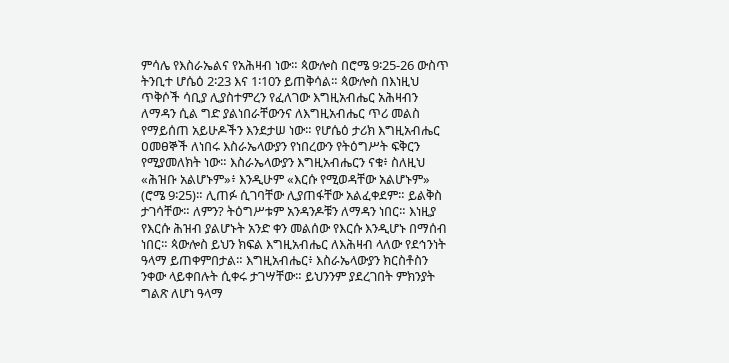ምሳሌ የእስራኤልና የአሕዛብ ነው። ጳውሎስ በሮሜ 9፡25-26 ውስጥ ትንቢተ ሆሴዕ 2፡23 እና 1፡10ን ይጠቅሳል። ጳውሎስ በእነዚህ ጥቅሶች ሳቢያ ሊያስተምረን የፈለገው እግዚአብሔር አሕዛብን ለማዳን ሲል ግድ ያልነበራቸውንና ለእግዚአብሔር ጥሪ መልስ የማይሰጠ አይሁዶችን እንደታሠ ነው። የሆሴዕ ታሪክ እግዚአብሔር ዐመፀኞች ለነበሩ እስራኤላውያን የነበረውን የትዕግሥት ፍቅርን የሚያመለክት ነው። እስራኤላውያን እግዚአብሔርን ናቁ፥ ስለዚህ «ሕዝቡ አልሆኑም»፥ እንዲሁም «እርሱ የሚወዳቸው አልሆኑም» (ሮሜ 9፡25)። ሊጠፉ ሲገባቸው ሊያጠፋቸው አልፈቀደም። ይልቅስ ታገሳቸው። ለምን? ትዕግሥቱም አንዳንዶቹን ለማዳን ነበር። እነዚያ የእርሱ ሕዝብ ያልሆኑት አንድ ቀን መልሰው የእርሱ እንዲሆኑ በማሰብ ነበር። ጳውሎስ ይህን ክፍል እግዚአብሔር ለእሕዛብ ላለው የደኅንነት ዓላማ ይጠቀምበታል። እግዚአብሔር፥ እስራኤላውያን ክርስቶስን ንቀው ላይቀበሉት ሲቀሩ ታገሣቸው። ይህንንም ያደረገበት ምክንያት ግልጽ ለሆነ ዓላማ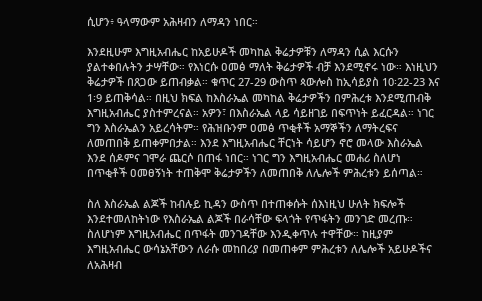ሲሆን፥ ዓላማውም አሕዛብን ለማዳን ነበር።

እንደዚሁም እግዚአብሔር ከአይሁዶች መካከል ቅሬታዎቹን ለማዳን ሲል እርሱን ያልተቀበሉትን ታሣቸው። የእነርሱ ዐመፅ ማለት ቅሬታዎች ብቻ እንደሚኖሩ ነው። እነዚህን ቅሬታዎች በጸጋው ይጠብቃል። ቁጥር 27-29 ውስጥ ጳውሎስ ከኢሳይያስ 10፡22-23 እና 1፡9 ይጠቅሳል። በዚህ ክፍል ከእስራኤል መካከል ቅሬታዎችን በምሕረቱ እንደሚጠብቅ እግዚአብሔር ያስተምረናል። አዎን፣ በእስራኤል ላይ ሳይዘገይ በፍጥነት ይፈርዳል። ነገር ግን እስራኤልን አይረሳትም። የሕዝቡንም ዐመፅ ጥቂቶች አማኞችን ለማትረፍና ለመጠበቅ ይጠቀምበታል። እንደ እግዚአብሔር ቸርነት ሳይሆን ኖሮ መላው እስራኤል እንደ ሰዶምና ገሞራ ጨርሶ በጠፋ ነበር። ነገር ግን እግዚአብሔር መሐሪ ስለሆነ በጥቂቶች ዐመፀኝነት ተጠቅሞ ቅሬታዎችን ለመጠበቅ ለሌሎች ምሕረቱን ይሰጣል።

ስለ እስራኤል ልጆች ከብሉይ ኪዳን ውስጥ በተጠቀሱት ሰእነዚህ ሁለት ክፍሎች እንደተመለከትነው የእስራኤል ልጆች በራሳቸው ፍላጎት የጥፋትን መንገድ መረጡ። ስለሆነም እግዚአብሔር በጥፋት መንገዳቸው እንዲቀጥሉ ተዋቸው። ከዚያም እግዚአብሔር ውሳኔአቸውን ለራሱ መከበሪያ በመጠቀም ምሕረቱን ለሌሎች አይሁዶችና ለአሕዛብ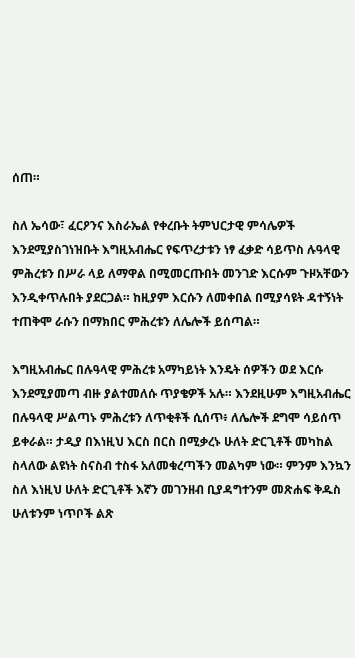ሰጠ።

ስለ ኤሳው፣ ፈርዖንና እስራኤል የቀረቡት ትምህርታዊ ምሳሌዎች እንደሚያስገነዝቡት እግዚአብሔር የፍጥረታቱን ነፃ ፈቃድ ሳይጥስ ሉዓላዊ ምሕረቱን በሥራ ላይ ለማዋል በሚመርጡበት መንገድ እርሱም ጉዞአቸውን እንዲቀጥሉበት ያደርጋል። ከዚያም እርሱን ለመቀበል በሚያሳዩት ዳተኝነት ተጠቅሞ ራሱን በማክበር ምሕረቱን ለሌሎች ይሰጣል።

እግዚአብሔር በሉዓላዊ ምሕረቱ አማካይነት እንዴት ሰዎችን ወደ እርሱ እንደሚያመጣ ብዙ ያልተመለሱ ጥያቄዎች አሉ። እንደዚሁም እግዚአብሔር በሉዓላዊ ሥልጣኑ ምሕረቱን ለጥቂቶች ሲሰጥ፥ ለሌሎች ደግሞ ሳይሰጥ ይቀራል። ታዲያ በእነዚህ እርስ በርስ በሚቃረኑ ሁለት ድርጊቶች መካከል ስላለው ልዩነት ስናስብ ተስፋ አለመቁረጣችን መልካም ነው። ምንም እንኳን ስለ እነዚህ ሁለት ድርጊቶች እኛን መገንዘብ ቢያዳግተንም መጽሐፍ ቅዱስ ሁለቱንም ነጥቦች ልጽ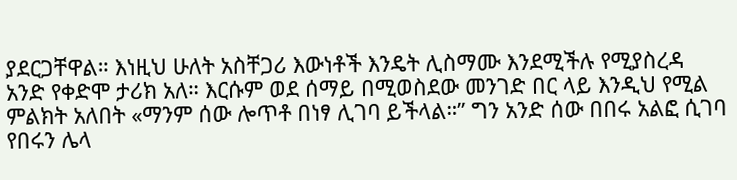ያደርጋቸዋል። እነዚህ ሁለት አስቸጋሪ እውነቶች እንዴት ሊስማሙ እንደሚችሉ የሚያስረዳ አንድ የቀድሞ ታሪክ አለ። እርሱም ወደ ሰማይ በሚወስደው መንገድ በር ላይ እንዲህ የሚል ምልክት አለበት «ማንም ሰው ሎጥቶ በነፃ ሊገባ ይችላል።” ግን አንድ ሰው በበሩ አልፎ ሲገባ የበሩን ሌላ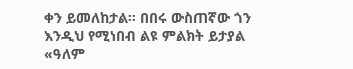ቀን ይመለከታል። በበሩ ውስጠኛው ጎን እንዲህ የሚነበብ ልዩ ምልክት ይታያል «ዓለም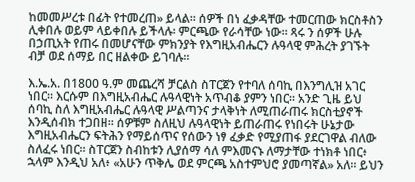ከመመሥረቱ በፊት የተመረጠ» ይላል። ሰዎች በነ ፈቃዳቸው ተመርጠው ክርስቶስን ሊቀበሉ ወይም ላይቀበሉ ይችላሉ፡ ምርጫው የራሳቸው ነው። ጻሩ ን ሰዎች ሁሉ በኃጢአት የጠሩ በመሆናቸው ምክንያት የእግዚአብሔርን ሉዓላዊ ምሕረት ያገኙት ብቻ ወደ ሰማይ በር ዘልቀው ይገባሉ።

እ.ኤ.አ. በ1800 ዓ.ም መጨረሻ ቻርልስ ስፐርጀን የተባለ ሰባኪ በእንግሊዝ አገር ነበር። እርሱም በእግዚአብሔር ሉዓላዊነት አጥብቆ ያምን ነበር። አንድ ጊዜ ይህ ሰባኪ ስለ እግዚአብሔር ሉዓላዊ ሥልጣንና ታላቅነት ለሚጠራጠሩ ክርስቲያኖች እንዲሰብክ ተጋበዘ። ሰዎቹም ስለዚህ ሉዓላዊነት ይጠራጠሩ የነበሩት ሁኔታው እግዚአብሔርን ፍትሕን የማይሰጥና የሰውን ነፃ ፈቃድ የሚያጠፋ ያደርገዋል ብለው ስለፈሩ ነበር። ስፐርጀን ስብከቱን ሊያሰማ ሳለ ምእመናኑ ለማታቸው ተነክቶ ነበር፥ ኋላም እንዲህ አለ፥ «አሁን ጥቅሌ ወደ ምርጫ አስተምህሮ ያመጣኛል» አለ። ይህን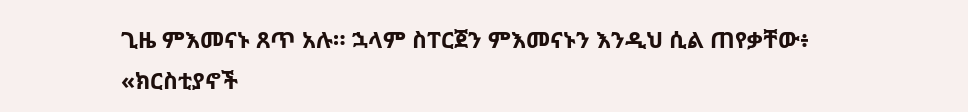ጊዜ ምእመናኑ ጸጥ አሉ። ኋላም ስፐርጀን ምእመናኑን እንዲህ ሲል ጠየቃቸው፥ «ክርስቲያኖች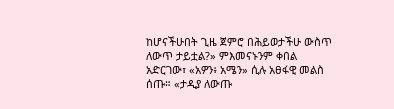ከሆናችሁበት ጊዜ ጀምሮ በሕይወታችሁ ውስጥ ለውጥ ታይቷል?» ምእመናኑንም ቀበል አድርገው፣ «አዎን፥ አሜን» ሲሉ አፀፋዊ መልስ ሰጡ። «ታዲያ ለውጡ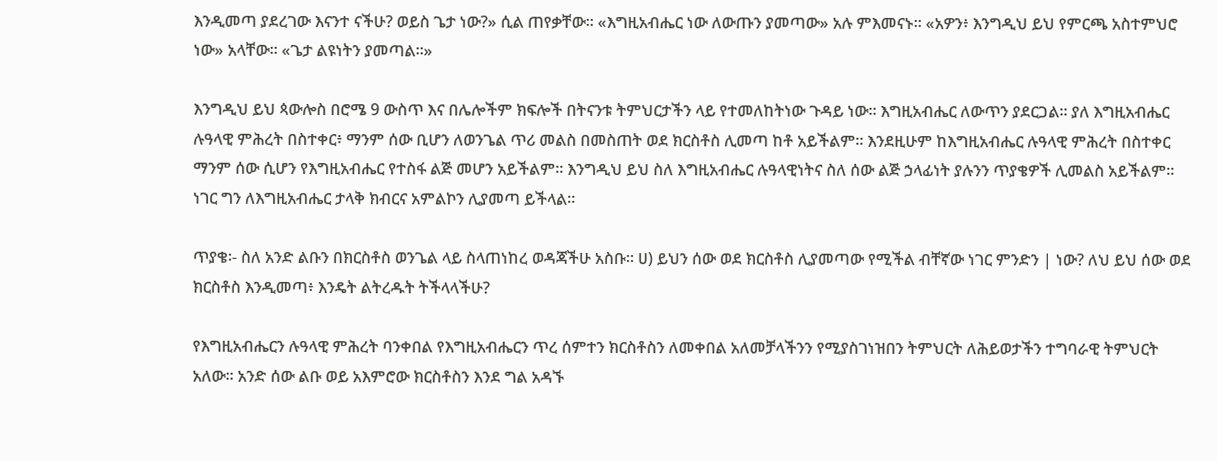እንዲመጣ ያደረገው እናንተ ናችሁ? ወይስ ጌታ ነው?» ሲል ጠየቃቸው። «እግዚአብሔር ነው ለውጡን ያመጣው» አሉ ምእመናኑ። «አዎን፥ እንግዲህ ይህ የምርጫ አስተምህሮ ነው» አላቸው። «ጌታ ልዩነትን ያመጣል።»

እንግዲህ ይህ ጳውሎስ በሮሜ 9 ውስጥ እና በሌሎችም ክፍሎች በትናንቱ ትምህርታችን ላይ የተመለከትነው ጉዳይ ነው። እግዚአብሔር ለውጥን ያደርጋል። ያለ እግዚአብሔር ሉዓላዊ ምሕረት በስተቀር፥ ማንም ሰው ቢሆን ለወንጌል ጥሪ መልስ በመስጠት ወደ ክርስቶስ ሊመጣ ከቶ አይችልም። እንደዚሁም ከእግዚአብሔር ሉዓላዊ ምሕረት በስተቀር ማንም ሰው ሲሆን የእግዚአብሔር የተስፋ ልጅ መሆን አይችልም። እንግዲህ ይህ ስለ እግዚአብሔር ሉዓላዊነትና ስለ ሰው ልጅ ኃላፊነት ያሉንን ጥያቄዎች ሊመልስ አይችልም። ነገር ግን ለእግዚአብሔር ታላቅ ክብርና አምልኮን ሊያመጣ ይችላል።

ጥያቄ፡- ስለ አንድ ልቡን በክርስቶስ ወንጌል ላይ ስላጠነከረ ወዳጃችሁ አስቡ። ሀ) ይህን ሰው ወደ ክርስቶስ ሊያመጣው የሚችል ብቸኛው ነገር ምንድን | ነው? ለህ ይህ ሰው ወደ ክርስቶስ እንዲመጣ፥ እንዴት ልትረዱት ትችላላችሁ?

የእግዚአብሔርን ሉዓላዊ ምሕረት ባንቀበል የእግዚአብሔርን ጥረ ሰምተን ክርስቶስን ለመቀበል አለመቻላችንን የሚያስገነዝበን ትምህርት ለሕይወታችን ተግባራዊ ትምህርት አለው። አንድ ሰው ልቡ ወይ አእምሮው ክርስቶስን እንደ ግል አዳኙ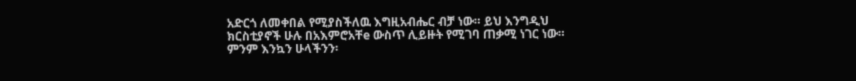አድርጎ ለመቀበል የሚያስችለዉ እግዚአብሔር ብቻ ነው። ይህ እንግዲህ ክርስቲያኖች ሁሉ በአእምሮአቸe ውስጥ ሊይዙት የሚገባ ጠቃሚ ነገር ነው። ምንም እንኳን ሁላችንን፡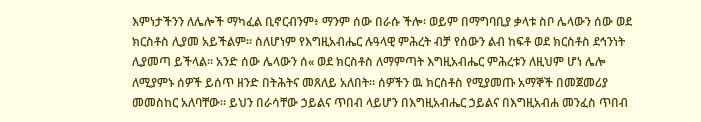እምነታችንን ለሌሎች ማካፈል ቢኖርብንም፥ ማንም ሰው በራሱ ችሎ፡ ወይም በማግባቢያ ቃላቱ ስቦ ሌላውን ሰው ወደ ክርስቶስ ሊያመ አይችልም። ስለሆነም የእግዚአብሔር ሉዓላዊ ምሕረት ብቻ የሰውን ልብ ከፍቶ ወደ ክርስቶስ ደኅንነት ሊያመጣ ይችላል። አንድ ሰው ሌላውን ሰ« ወደ ክርስቶስ ለማምጣት እግዚአብሔር ምሕረቱን ለዚህም ሆነ ሌሎ ለሚያምኑ ሰዎች ይሰጥ ዘንድ በትሕትና መጸለይ አለበት። ሰዎችን ዉ ክርስቶስ የሚያመጡ አማኞች በመጀመሪያ መመስከር አለባቸው። ይህን በራሳቸው ኃይልና ጥበብ ላይሆን በእግዚአብሔር ኃይልና በእግዚአብሐ መንፈስ ጥበብ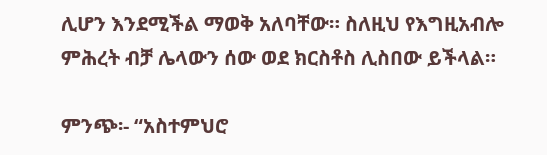ሊሆን እንደሚችል ማወቅ አለባቸው። ስለዚህ የእግዚአብሎ ምሕረት ብቻ ሌላውን ሰው ወደ ክርስቶስ ሊስበው ይችላል።

ምንጭ፡- “አስተምህሮ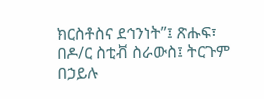ክርስቶስና ደኅንነት”፤ ጽሑፍ፣ በዶ/ር ስቲቭ ስራውስ፤ ትርጉም በኃይሉ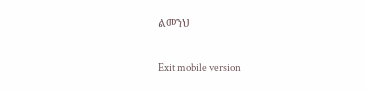ልመንህ

Exit mobile version